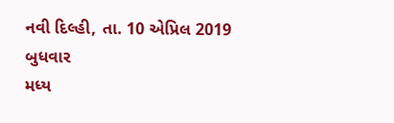નવી દિલ્હી, તા. 10 એપ્રિલ 2019 બુધવાર
મધ્ય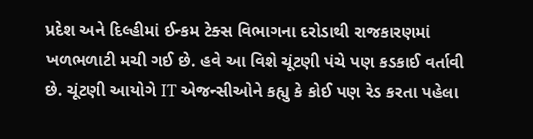પ્રદેશ અને દિલ્હીમાં ઈન્કમ ટેક્સ વિભાગના દરોડાથી રાજકારણમાં ખળભળાટી મચી ગઈ છે. હવે આ વિશે ચૂંટણી પંચે પણ કડકાઈ વર્તાવી છે. ચૂંટણી આયોગે IT એજન્સીઓને કહ્યુ કે કોઈ પણ રેડ કરતા પહેલા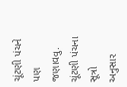ચૂંટણી પંચને પણ જણાવવુ.
ચૂંટણી પંચના સૂત્રો અનુસાર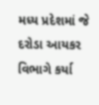મધ્ય પ્રદેશમાં જે દરોડા આયકર વિભાગે કર્યા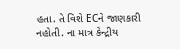હતા. તે વિશે ECને જાણકારી નહોતી. ના માત્ર કેન્દ્રીય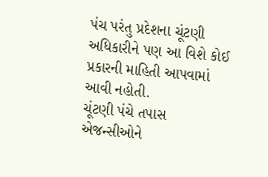પંચ પરંતુ પ્રદેશના ચૂંટણી અધિકારીને પણ આ વિશે કોઈ પ્રકારની માહિતી આપવામાં આવી નહોતી.
ચૂંટણી પંચે તપાસ એજન્સીઓને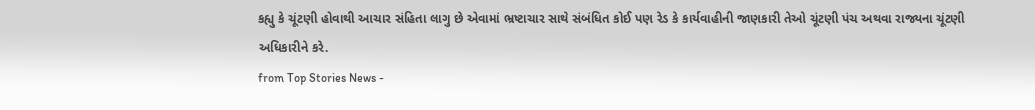કહ્યુ કે ચૂંટણી હોવાથી આચાર સંહિતા લાગુ છે એવામાં ભ્રષ્ટાચાર સાથે સંબંધિત કોઈ પણ રેડ કે કાર્યવાહીની જાણકારી તેઓ ચૂંટણી પંચ અથવા રાજ્યના ચૂંટણી અધિકારીને કરે.
from Top Stories News -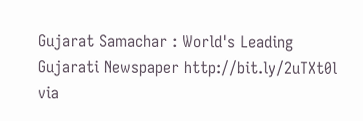Gujarat Samachar : World's Leading Gujarati Newspaper http://bit.ly/2uTXt0l
via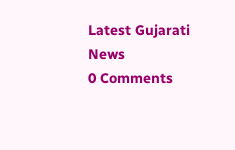Latest Gujarati News
0 Comments